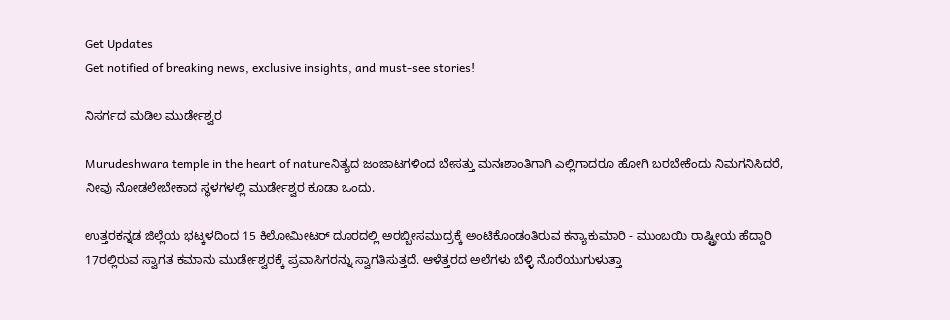Get Updates
Get notified of breaking news, exclusive insights, and must-see stories!

ನಿಸರ್ಗದ ಮಡಿಲ ಮುರ್ಡೇಶ್ವರ

Murudeshwara temple in the heart of natureನಿತ್ಯದ ಜಂಜಾಟಗಳಿಂದ ಬೇಸತ್ತು ಮನಃಶಾಂತಿಗಾಗಿ ಎಲ್ಲಿಗಾದರೂ ಹೋಗಿ ಬರಬೇಕೆಂದು ನಿಮಗನಿಸಿದರೆ, ನೀವು ನೋಡಲೇಬೇಕಾದ ಸ್ಥಳಗಳಲ್ಲಿ ಮುರ್ಡೇಶ್ವರ ಕೂಡಾ ಒಂದು.

ಉತ್ತರಕನ್ನಡ ಜಿಲ್ಲೆಯ ಭಟ್ಕಳದಿಂದ 15 ಕಿಲೋಮೀಟರ್‌ ದೂರದಲ್ಲಿ ಅರಬ್ಬೀಸಮುದ್ರಕ್ಕೆ ಅಂಟಿಕೊಂಡಂತಿರುವ ಕನ್ಯಾಕುಮಾರಿ - ಮುಂಬಯಿ ರಾಷ್ಟ್ರೀಯ ಹೆದ್ದಾರಿ 17ರಲ್ಲಿರುವ ಸ್ವಾಗತ ಕಮಾನು ಮುರ್ಡೇಶ್ವರಕ್ಕೆ ಪ್ರವಾಸಿಗರನ್ನು ಸ್ವಾಗತಿಸುತ್ತದೆ. ಆಳೆತ್ತರದ ಅಲೆಗಳು ಬೆಳ್ಳಿ ನೊರೆಯುಗುಳುತ್ತಾ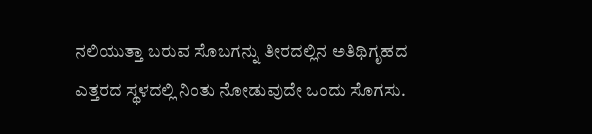ನಲಿಯುತ್ತಾ ಬರುವ ಸೊಬಗನ್ನು ತೀರದಲ್ಲಿನ ಅತಿಥಿಗೃಹದ ಎತ್ತರದ ಸ್ಥಳದಲ್ಲಿ ನಿಂತು ನೋಡುವುದೇ ಒಂದು ಸೊಗಸು.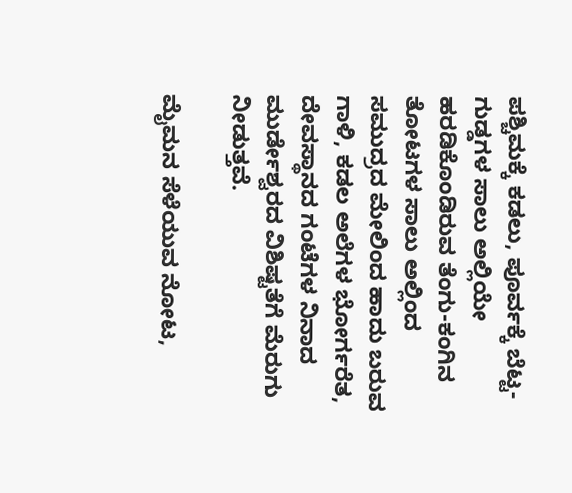ಪಶ್ಚಿಮಕ್ಕೆ ಕಡಲು, ಪೂರ್ವಕ್ಕೆ ಬೆಟ್ಟ-ಗುಡ್ಡಗಳ ಸಾಲು ಅಲ್ಲಿಯೇ ಹರಡಿಕೊಂಡಿರುವ ತೆಂಗು-ಕಂಗಿನ ತೋಟಗಳ ಸಾಲು ಅಲ್ಲಿಂದ ಸಮುದ್ರದ ಮೇಲಿಂದ ಹಾದು ಬರುವ ಗಾಳಿ, ಕಡಲ ಅಲೆಗಳ ಭೋರ್ಗರೆತ, ದೇವಸ್ಥಾನದ ಗಂಟೆಗಳ ನಿನಾದ ಮುರ್ಡೇಶ್ವರದ ವಿಶಿಷ್ಟತೆಗೆ ಮೆರುಗು ನೀಡುತ್ತವೆ.

ಮೈಮನ ಸೆಳೆಯುವ ನೋಟ,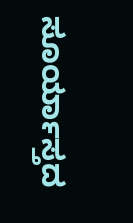ಸೂರ್ಯಾಸ್ತದ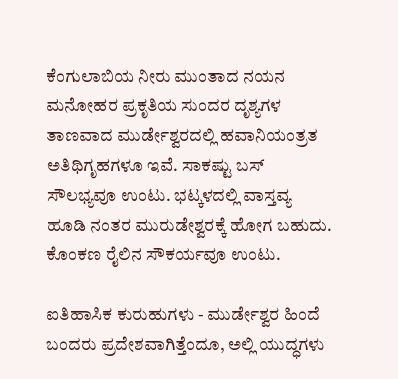ಕೆಂಗುಲಾಬಿಯ ನೀರು ಮುಂತಾದ ನಯನ ಮನೋಹರ ಪ್ರಕೃತಿಯ ಸುಂದರ ದೃಶ್ಯಗಳ ತಾಣವಾದ ಮುರ್ಡೇಶ್ವರದಲ್ಲಿ ಹವಾನಿಯಂತ್ರತ ಅತಿಥಿಗೃಹಗಳೂ ಇವೆ. ಸಾಕಷ್ಟು ಬಸ್‌ ಸೌಲಭ್ಯವೂ ಉಂಟು. ಭಟ್ಕಳದಲ್ಲಿ ವಾಸ್ತವ್ಯ ಹೂಡಿ ನಂತರ ಮುರುಡೇಶ್ವರಕ್ಕೆ ಹೋಗ ಬಹುದು. ಕೊಂಕಣ ರೈಲಿನ ಸೌಕರ್ಯವೂ ಉಂಟು.

ಐತಿಹಾಸಿಕ ಕುರುಹುಗಳು - ಮುರ್ಡೇಶ್ವರ ಹಿಂದೆ ಬಂದರು ಪ್ರದೇಶವಾಗಿತ್ತೆಂದೂ, ಅಲ್ಲಿ ಯುದ್ಧಗಳು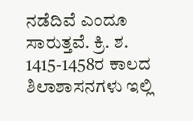ನಡೆದಿವೆ ಎಂದೂ ಸಾರುತ್ತವೆ. ಕ್ರಿ. ಶ. 1415-1458ರ ಕಾಲದ ಶಿಲಾಶಾಸನಗಳು ಇಲ್ಲಿ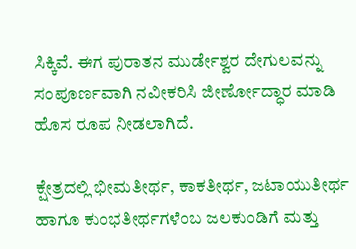ಸಿಕ್ಕಿವೆ. ಈಗ ಪುರಾತನ ಮುರ್ಡೇಶ್ವರ ದೇಗುಲವನ್ನು ಸಂಪೂರ್ಣವಾಗಿ ನವೀಕರಿಸಿ ಜೀರ್ಣೋದ್ಧಾರ ಮಾಡಿ ಹೊಸ ರೂಪ ನೀಡಲಾಗಿದೆ.

ಕ್ಷೇತ್ರದಲ್ಲಿ ಭೀಮತೀರ್ಥ, ಕಾಕತೀರ್ಥ, ಜಟಾಯುತೀರ್ಥ ಹಾಗೂ ಕುಂಭತೀರ್ಥಗಳೆಂಬ ಜಲಕುಂಡಿಗೆ ಮತ್ತು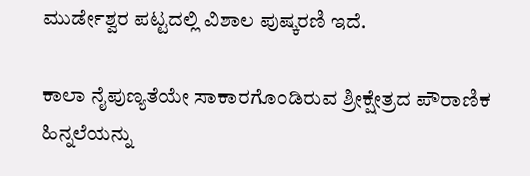ಮುರ್ಡೇಶ್ವರ ಪಟ್ಟದಲ್ಲಿ ವಿಶಾಲ ಪುಷ್ಕರಣಿ ಇದೆ.

ಕಾಲಾ ನೈಪುಣ್ಯತೆಯೇ ಸಾಕಾರಗೊಂಡಿರುವ ಶ್ರೀಕ್ಷೇತ್ರದ ಪೌರಾಣಿಕ ಹಿನ್ನಲೆಯನ್ನು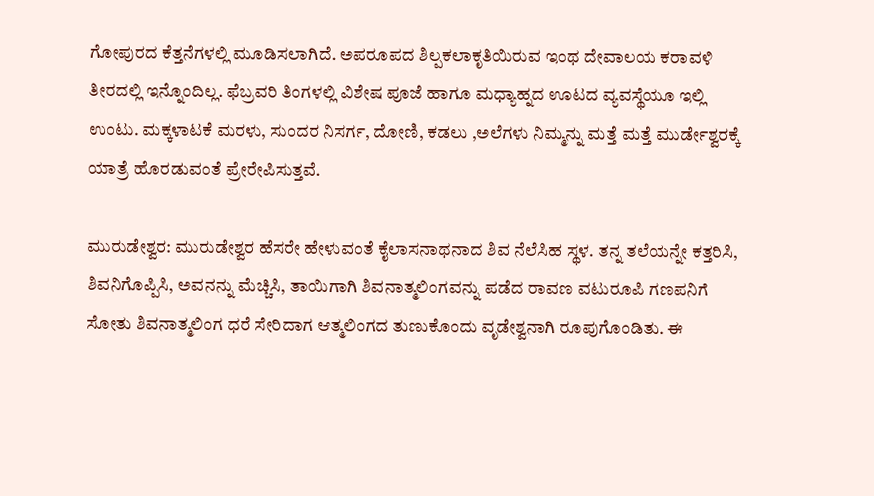ಗೋಪುರದ ಕೆತ್ತನೆಗಳಲ್ಲಿ ಮೂಡಿಸಲಾಗಿದೆ. ಅಪರೂಪದ ಶಿಲ್ಪಕಲಾಕೃತಿಯಿರುವ ಇಂಥ ದೇವಾಲಯ ಕರಾವಳಿ ತೀರದಲ್ಲಿ ಇನ್ನೊಂದಿಲ್ಲ. ಫೆಬ್ರವರಿ ತಿಂಗಳಲ್ಲಿ ವಿಶೇಷ ಪೂಜೆ ಹಾಗೂ ಮಧ್ಯಾಹ್ನದ ಊಟದ ವ್ಯವಸ್ಥೆಯೂ ಇಲ್ಲಿ ಉಂಟು. ಮಕ್ಕಳಾಟಕೆ ಮರಳು, ಸುಂದರ ನಿಸರ್ಗ, ದೋಣಿ, ಕಡಲು ,ಅಲೆಗಳು ನಿಮ್ಮನ್ನು ಮತ್ತೆ ಮತ್ತೆ ಮುರ್ಡೇಶ್ವರಕ್ಕೆ ಯಾತ್ರೆ ಹೊರಡುವಂತೆ ಪ್ರೇರೇಪಿಸುತ್ತವೆ.

ಮುರುಡೇಶ್ವರ: ಮುರುಡೇಶ್ವರ ಹೆಸರೇ ಹೇಳುವಂತೆ ಕೈಲಾಸನಾಥನಾದ ಶಿವ ನೆಲೆಸಿಹ ಸ್ಥಳ. ತನ್ನ ತಲೆಯನ್ನೇ ಕತ್ತರಿಸಿ, ಶಿವನಿಗೊಪ್ಪಿಸಿ, ಅವನನ್ನು ಮೆಚ್ಚಿಸಿ, ತಾಯಿಗಾಗಿ ಶಿವನಾತ್ಮಲಿಂಗವನ್ನು ಪಡೆದ ರಾವಣ ವಟುರೂಪಿ ಗಣಪನಿಗೆ ಸೋತು ಶಿವನಾತ್ಮಲಿಂಗ ಧರೆ ಸೇರಿದಾಗ ಆತ್ಮಲಿಂಗದ ತುಣುಕೊಂದು ವೃಡೇಶ್ವನಾಗಿ ರೂಪುಗೊಂಡಿತು. ಈ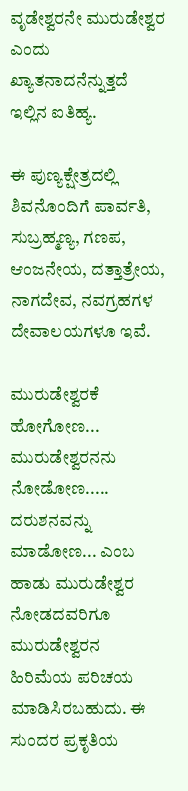ವೃಡೇಶ್ವರನೇ ಮುರುಡೇಶ್ವರ ಎಂದು ಖ್ಯಾತನಾದನೆನ್ನುತ್ತದೆ ಇಲ್ಲಿನ ಐತಿಹ್ಯ.

ಈ ಪುಣ್ಯಕ್ಷೇತ್ರದಲ್ಲಿ ಶಿವನೊಂದಿಗೆ ಪಾರ್ವತಿ, ಸುಬ್ರಹ್ಮಣ್ಯ, ಗಣಪ, ಆಂಜನೇಯ, ದತ್ತಾತ್ರೇಯ, ನಾಗದೇವ, ನವಗ್ರಹಗಳ ದೇವಾಲಯಗಳೂ ಇವೆ.

ಮುರುಡೇಶ್ವರಕೆ ಹೋಗೋಣ... ಮುರುಡೇಶ್ವರನನು ನೋಡೋಣ..... ದರುಶನವನ್ನು ಮಾಡೋಣ... ಎಂಬ ಹಾಡು ಮುರುಡೇಶ್ವರ ನೋಡದವರಿಗೂ ಮುರುಡೇಶ್ವರನ ಹಿರಿಮೆಯ ಪರಿಚಯ ಮಾಡಿಸಿರಬಹುದು. ಈ ಸುಂದರ ಪ್ರಕೃತಿಯ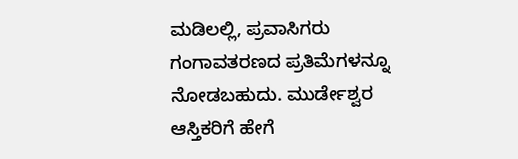ಮಡಿಲಲ್ಲಿ, ಪ್ರವಾಸಿಗರು ಗಂಗಾವತರಣದ ಪ್ರತಿಮೆಗಳನ್ನೂ ನೋಡಬಹುದು. ಮುರ್ಡೇಶ್ವರ ಆಸ್ತಿಕರಿಗೆ ಹೇಗೆ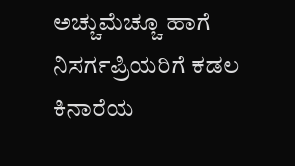ಅಚ್ಚುಮೆಚ್ಚೂ ಹಾಗೆ ನಿಸರ್ಗಪ್ರಿಯರಿಗೆ ಕಡಲ ಕಿನಾರೆಯ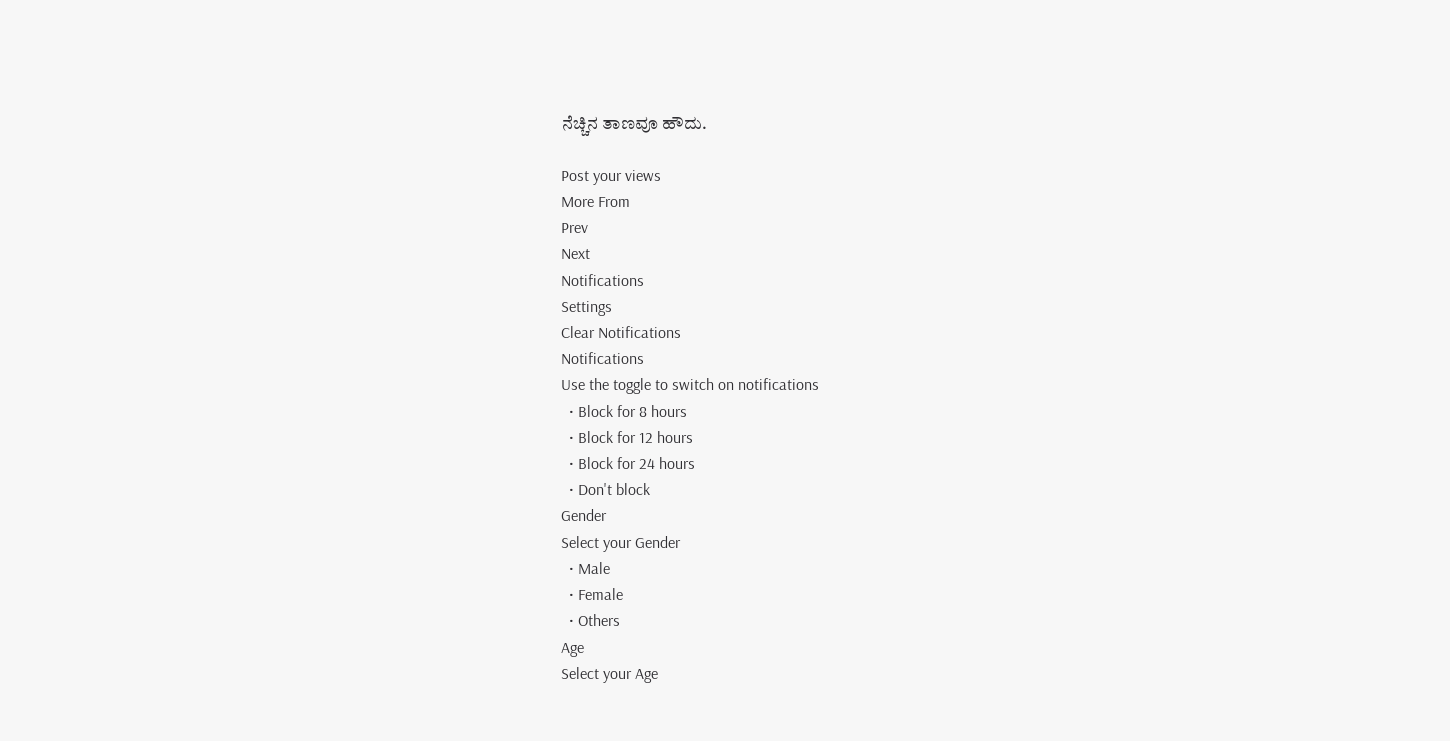ನೆಚ್ಚಿನ ತಾಣವೂ ಹೌದು.

Post your views
More From
Prev
Next
Notifications
Settings
Clear Notifications
Notifications
Use the toggle to switch on notifications
  • Block for 8 hours
  • Block for 12 hours
  • Block for 24 hours
  • Don't block
Gender
Select your Gender
  • Male
  • Female
  • Others
Age
Select your Age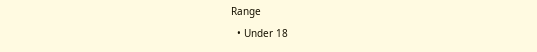Range
  • Under 18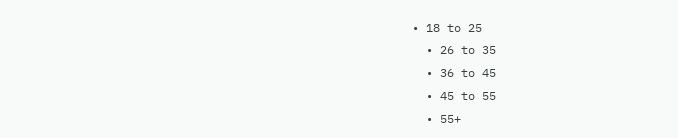• 18 to 25
  • 26 to 35
  • 36 to 45
  • 45 to 55
  • 55+